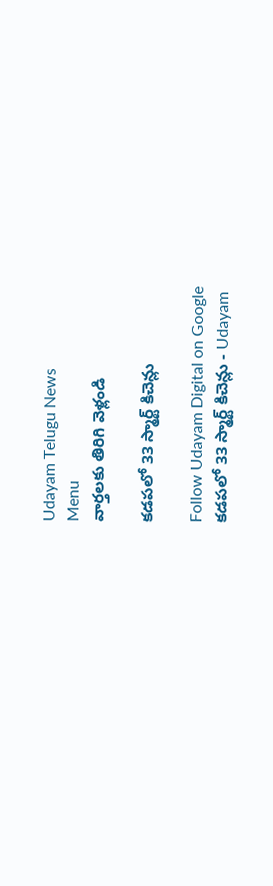Udayam Telugu News
Menu
వార్తలకు తిరిగి వెళ్లండి

కడపలో 33 స్మార్ట్ కిచెన్లు

Follow Udayam Digital on Google
కడపలో 33 స్మార్ట్ కిచెన్లు - Udayam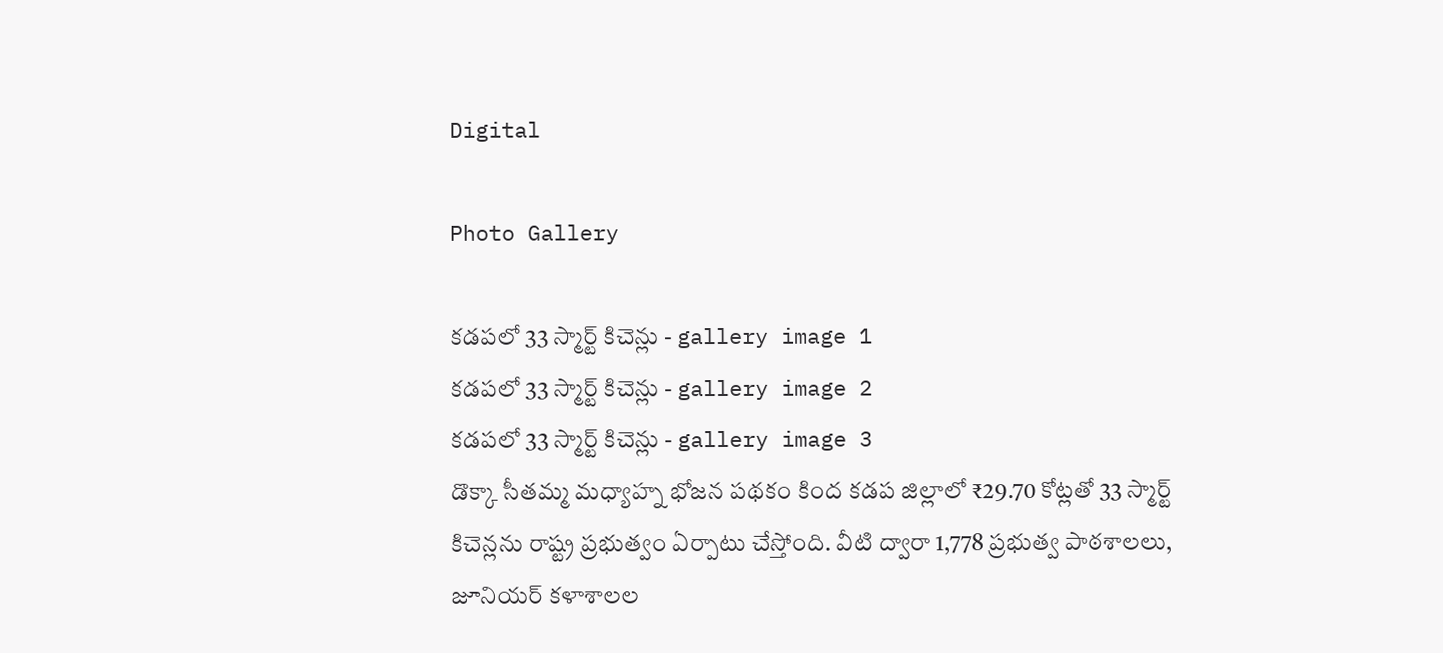Digital

Photo Gallery

కడపలో 33 స్మార్ట్ కిచెన్లు - gallery image 1
కడపలో 33 స్మార్ట్ కిచెన్లు - gallery image 2
కడపలో 33 స్మార్ట్ కిచెన్లు - gallery image 3
డొక్కా సీతమ్మ మధ్యాహ్న భోజన పథకం కింద కడప జిల్లాలో ₹29.70 కోట్లతో 33 స్మార్ట్ కిచెన్లను రాష్ట్ర ప్రభుత్వం ఏర్పాటు చేస్తోంది. వీటి ద్వారా 1,778 ప్రభుత్వ పాఠశాలలు, జూనియర్ కళాశాలల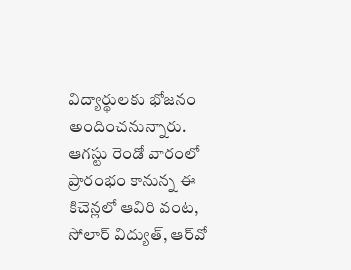విద్యార్థులకు భోజనం అందించనున్నారు. ఆగస్టు రెండో వారంలో ప్రారంభం కానున్న ఈ కిచెన్లలో ఆవిరి వంట, సోలార్ విద్యుత్‌, ఆర్‌వో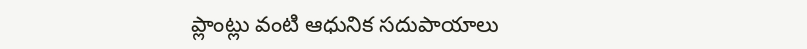ప్లాంట్లు వంటి ఆధునిక సదుపాయాలు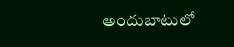అందుబాటులో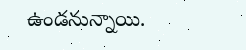ఉండనున్నాయి.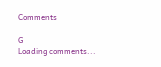Comments

G
Loading comments...